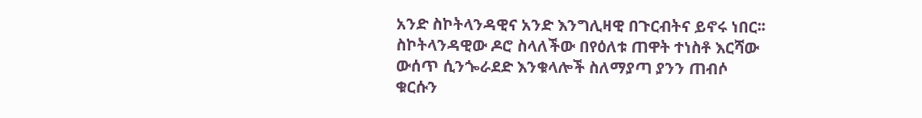አንድ ስኮትላንዳዊና አንድ እንግሊዛዊ በጉርብትና ይኖሩ ነበር፡፡ ስኮትላንዳዊው ዶሮ ስላለችው በየዕለቱ ጠዋት ተነስቶ እርሻው ውሰጥ ሲንጐራደድ እንቁላሎች ስለማያጣ ያንን ጠብሶ ቁርሱን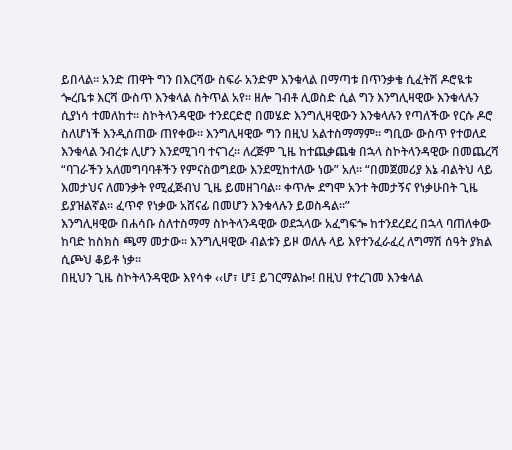ይበላል፡፡ አንድ ጠዋት ግን በእርሻው ስፍራ አንድም እንቁላል በማጣቱ በጥንቃቄ ሲፈትሽ ዶሮዪቱ ጐረቤቱ እርሻ ውስጥ እንቁላል ስትጥል አየ፡፡ ዘሎ ገብቶ ሊወስድ ሲል ግን እንግሊዛዊው እንቁላሉን ሲያነሳ ተመለከተ፡፡ ስኮትላንዳዊው ተንደርድሮ በመሄድ እንግሊዛዊውን እንቁላሉን የጣለችው የርሱ ዶሮ ስለሆነች እንዲሰጠው ጠየቀው፡፡ እንግሊዛዊው ግን በዚህ አልተስማማም፡፡ ግቢው ውስጥ የተወለደ እንቁላል ንብረቱ ሊሆን እንደሚገባ ተናገረ፡፡ ለረጅም ጊዜ ከተጨቃጨቁ በኋላ ስኮትላንዳዊው በመጨረሻ “ባገራችን አለመግባባቶችን የምናስወግደው እንደሚከተለው ነው” አለ፡፡ “በመጀመሪያ እኔ ብልትህ ላይ እመታህና ለመንቃት የሚፈጅብህ ጊዜ ይመዘገባል፡፡ ቀጥሎ ደግሞ አንተ ትመታኝና የነቃሁበት ጊዜ ይያዝልኛል፡፡ ፈጥኖ የነቃው አሸናፊ በመሆን እንቁላሉን ይወስዳል፡፡”
እንግሊዛዊው በሐሳቡ ስለተስማማ ስኮትላንዳዊው ወደኋላው አፈግፍጐ ከተንደረደረ በኋላ ባጠለቀው ከባድ ከስክስ ጫማ መታው፡፡ እንግሊዛዊው ብልቱን ይዞ ወለሉ ላይ እየተንፈራፈረ ለግማሽ ሰዓት ያክል ሲጮህ ቆይቶ ነቃ፡፡
በዚህን ጊዜ ስኮትላንዳዊው እየሳቀ ‹‹ሆ፣ ሆ፤ ይገርማልኰ! በዚህ የተረገመ እንቁላል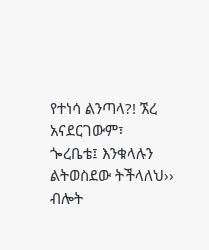የተነሳ ልንጣላ?! ኧረ አናደርገውም፣ ጐረቤቴ፤ እንቁላሉን ልትወስደው ትችላለህ›› ብሎት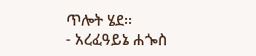ጥሎት ሄደ፡፡
- አረፈዓይኔ ሐጐስ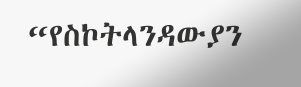“የስኮትላንዳውያን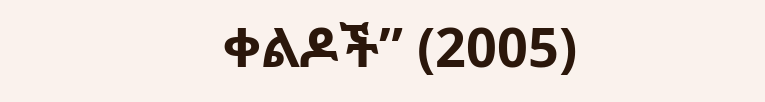ቀልዶች” (2005)